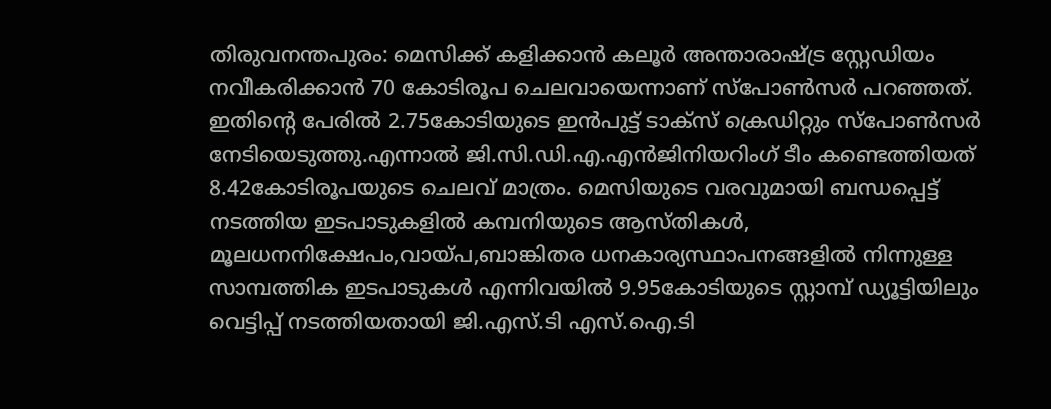തിരുവനന്തപുരം: മെസിക്ക് കളിക്കാൻ കലൂർ അന്താരാഷ്ട്ര സ്റ്റേഡിയം നവീകരിക്കാൻ 70 കോടിരൂപ ചെലവായെന്നാണ് സ്പോൺസർ പറഞ്ഞത്. ഇതിന്റെ പേരിൽ 2.75കോടിയുടെ ഇൻപുട്ട് ടാക്സ് ക്രെഡിറ്റും സ്പോൺസർ നേടിയെടുത്തു.എന്നാൽ ജി.സി.ഡി.എ.എൻജിനിയറിംഗ് ടീം കണ്ടെത്തിയത് 8.42കോടിരൂപയുടെ ചെലവ് മാത്രം. മെസിയുടെ വരവുമായി ബന്ധപ്പെട്ട് നടത്തിയ ഇടപാടുകളിൽ കമ്പനിയുടെ ആസ്തികൾ, മൂലധനനിക്ഷേപം,വായ്പ,ബാങ്കിതര ധനകാര്യസ്ഥാപനങ്ങളിൽ നിന്നുള്ള സാമ്പത്തിക ഇടപാടുകൾ എന്നിവയിൽ 9.95കോടിയുടെ സ്റ്റാമ്പ് ഡ്യൂട്ടിയിലും വെട്ടിപ്പ് നടത്തിയതായി ജി.എസ്.ടി എസ്.ഐ.ടി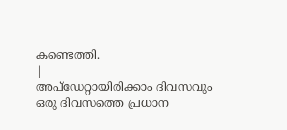കണ്ടെത്തി.
|
അപ്ഡേറ്റായിരിക്കാം ദിവസവും
ഒരു ദിവസത്തെ പ്രധാന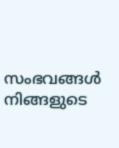സംഭവങ്ങൾ നിങ്ങളുടെ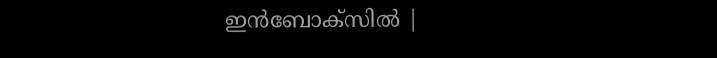ഇൻബോക്സിൽ |